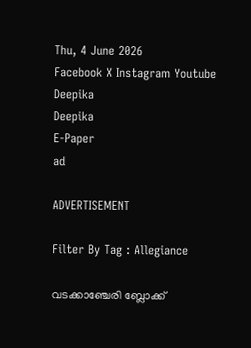Thu, 4 June 2026
Facebook X Instagram Youtube
Deepika
Deepika
E-Paper
ad

ADVERTISEMENT

Filter By Tag : Allegiance

വടക്കാഞ്ചേരി ബ്ലോക്ക്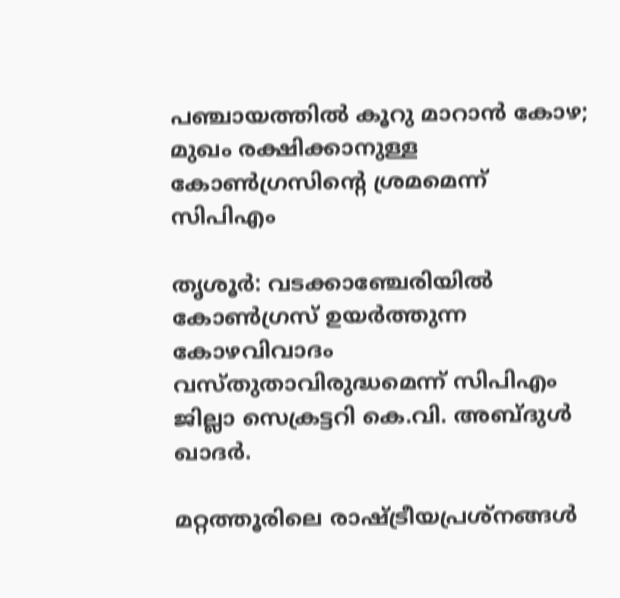പഞ്ചായത്തിൽ കൂറു മാറാൻ കോഴ; മുഖം രക്ഷിക്കാനുള്ള കോണ്‍ഗ്രസിന്‍റെ ശ്രമമെന്ന് സിപിഎം

തൃശൂർ: വടക്കാഞ്ചേരിയിൽ കോണ്‍ഗ്രസ് ഉയർത്തുന്ന കോഴവിവാദം വസ്തുതാവിരുദ്ധമെന്ന് സിപിഎം ജില്ലാ സെക്രട്ടറി കെ.വി. അബ്ദുൾ ഖാദർ.

മറ്റത്തൂരിലെ രാഷ്‌ട്രീയപ്രശ്നങ്ങൾ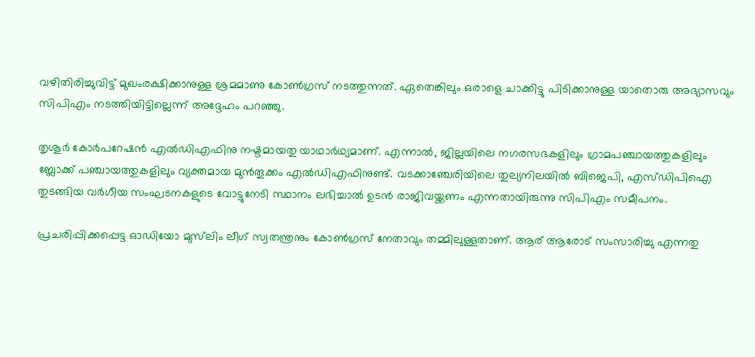വഴിതിരിച്ചുവിട്ട് മുഖംരക്ഷിക്കാനുള്ള ശ്രമമാണു കോണ്‍ഗ്രസ് നടത്തുന്നത്. ഏതെങ്കിലും ഒരാളെ ചാക്കിട്ടു പിടിക്കാനുള്ള യാതൊരു അഭ്യാസവും സിപിഎം നടത്തിയിട്ടില്ലെന്ന് അദ്ദേഹം പറഞ്ഞു.

തൃശൂർ കോർപറേഷൻ എൽഡിഎഫിനു നഷ്ടമായതു യാഥാർഥ്യമാണ്. എന്നാൽ, ജില്ലയിലെ നഗരസഭകളിലും ഗ്രാമപഞ്ചായത്തുകളിലും ബ്ലോക്ക് പഞ്ചായത്തുകളിലും വ്യക്തമായ മുൻതൂക്കം എൽഡിഎഫിനുണ്ട്. വടക്കാഞ്ചേരിയിലെ തുല്യനിലയിൽ ബിജെപി, എസ്ഡിപിഐ തുടങ്ങിയ വർഗീയ സംഘടനകളുടെ വോട്ടുനേടി സ്ഥാനം ലഭിച്ചാൽ ഉടൻ രാജിവയ്ക്കണം എന്നതായിരുന്നു സിപിഎം സമീപനം.

പ്രചരിപ്പിക്കപ്പെട്ട ഓഡിയോ മുസ്‌ലിം ലീഗ് സ്വതന്ത്രനും കോണ്‍ഗ്രസ് നേതാവും തമ്മിലുള്ളതാണ്. ആര് ആരോട് സംസാരിച്ചു എന്നതു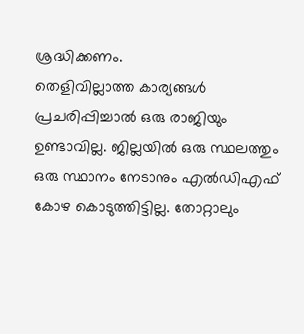ശ്രദ്ധിക്കണം.
തെളിവില്ലാത്ത കാര്യങ്ങൾ പ്രചരിപ്പിച്ചാൽ ഒരു രാജിയും ഉണ്ടാവില്ല. ജില്ലയിൽ ഒരു സ്ഥലത്തും ഒരു സ്ഥാനം നേടാനും എൽഡിഎഫ് കോഴ കൊടുത്തിട്ടില്ല. തോറ്റാലും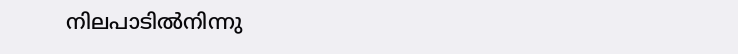നിലപാടിൽനിന്നു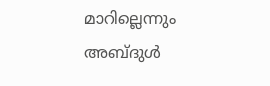മാറില്ലെന്നും അബ്ദുൾ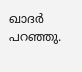ഖാദർ പറഞ്ഞു.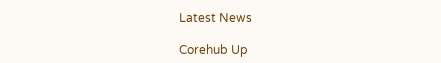Latest News

Corehub Up